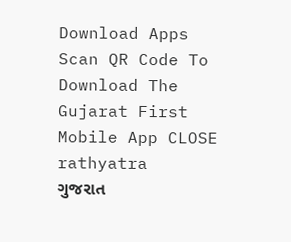Download Apps
Scan QR Code To Download The Gujarat First Mobile App CLOSE
rathyatra
ગુજરાત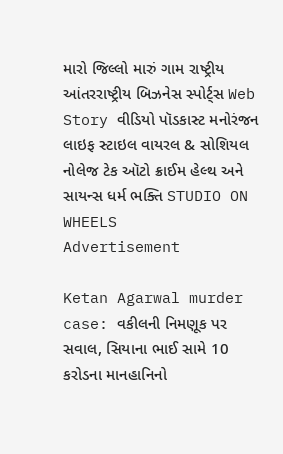મારો જિલ્લો મારું ગામ રાષ્ટ્રીય આંતરરાષ્ટ્રીય બિઝનેસ સ્પોર્ટ્સ Web Story વીડિયો પૉડકાસ્ટ મનોરંજન લાઇફ સ્ટાઇલ વાયરલ & સોશિયલ નોલેજ ટેક ઑટો ક્રાઈમ હેલ્થ અને સાયન્સ ધર્મ ભક્તિ STUDIO ON WHEELS
Advertisement

Ketan Agarwal murder case: વકીલની નિમણૂક પર સવાલ, સિયાના ભાઈ સામે 10 કરોડના માનહાનિનો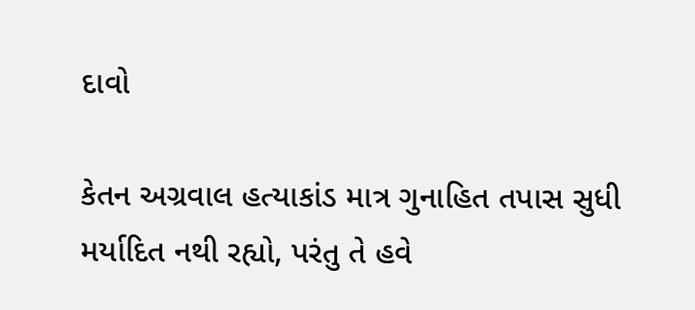દાવો

કેતન અગ્રવાલ હત્યાકાંડ માત્ર ગુનાહિત તપાસ સુધી મર્યાદિત નથી રહ્યો, પરંતુ તે હવે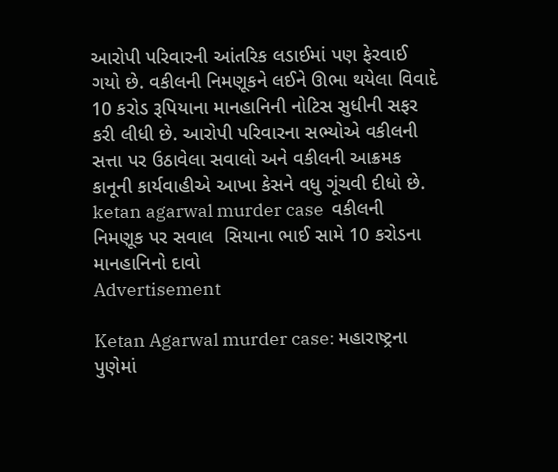આરોપી પરિવારની આંતરિક લડાઈમાં પણ ફેરવાઈ ગયો છે. વકીલની નિમણૂકને લઈને ઊભા થયેલા વિવાદે 10 કરોડ રૂપિયાના માનહાનિની નોટિસ સુધીની સફર કરી લીધી છે. આરોપી પરિવારના સભ્યોએ વકીલની સત્તા પર ઉઠાવેલા સવાલો અને વકીલની આક્રમક કાનૂની કાર્યવાહીએ આખા કેસને વધુ ગૂંચવી દીધો છે.
ketan agarwal murder case  વકીલની નિમણૂક પર સવાલ  સિયાના ભાઈ સામે 10 કરોડના માનહાનિનો દાવો
Advertisement

Ketan Agarwal murder case: મહારાષ્ટ્રના પુણેમાં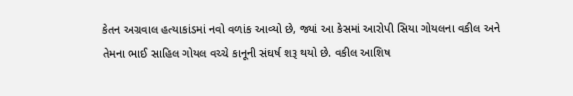કેતન અગ્રવાલ હત્યાકાંડમાં નવો વળાંક આવ્યો છે, જ્યાં આ કેસમાં આરોપી સિયા ગોયલના વકીલ અને તેમના ભાઈ સાહિલ ગોયલ વચ્ચે કાનૂની સંઘર્ષ શરૂ થયો છે. વકીલ આશિષ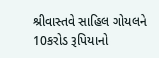શ્રીવાસ્તવે સાહિલ ગોયલને 10કરોડ રૂપિયાનો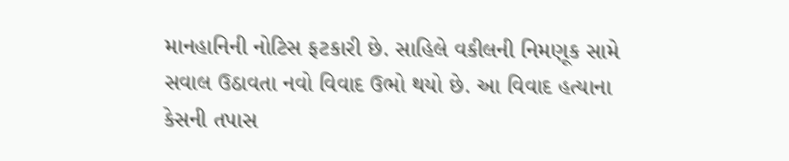માનહાનિની નોટિસ ફટકારી છે. સાહિલે વકીલની નિમણૂક સામે સવાલ ઉઠાવતા નવો વિવાદ ઉભો થયો છે. આ વિવાદ હત્યાના કેસની તપાસ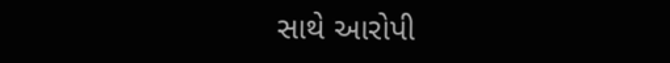સાથે આરોપી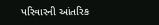પરિવારની આંતરિક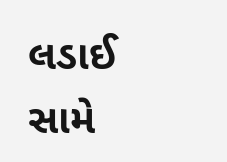લડાઈ સામે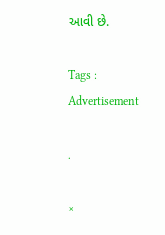આવી છે.

Tags :
Advertisement

.

×